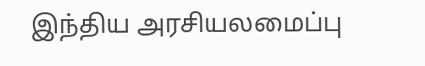இந்திய அரசியலமைப்பு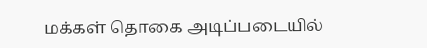மக்கள் தொகை அடிப்படையில்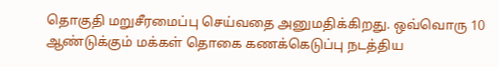தொகுதி மறுசீரமைப்பு செய்வதை அனுமதிக்கிறது. ஒவ்வொரு 10 ஆண்டுக்கும் மக்கள் தொகை கணக்கெடுப்பு நடத்திய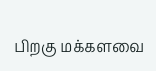பிறகு மக்களவை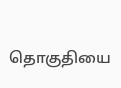தொகுதியை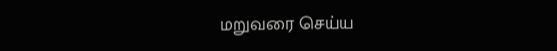மறுவரை செய்ய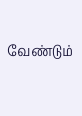வேண்டும்